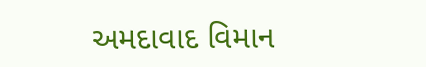અમદાવાદ વિમાન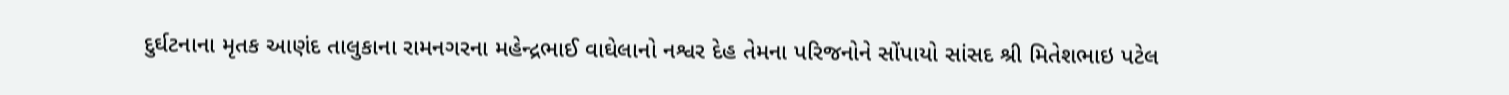દુર્ઘટનાના મૃતક આણંદ તાલુકાના રામનગરના મહેન્દ્રભાઈ વાઘેલાનો નશ્વર દેહ તેમના પરિજનોને સોંપાયો સાંસદ શ્રી મિતેશભાઇ પટેલ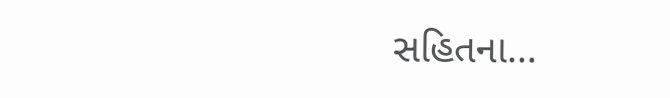સહિતના…